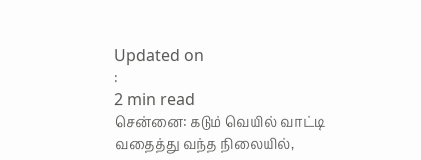Updated on
:
2 min read
சென்னை: கடும் வெயில் வாட்டி வதைத்து வந்த நிலையில்,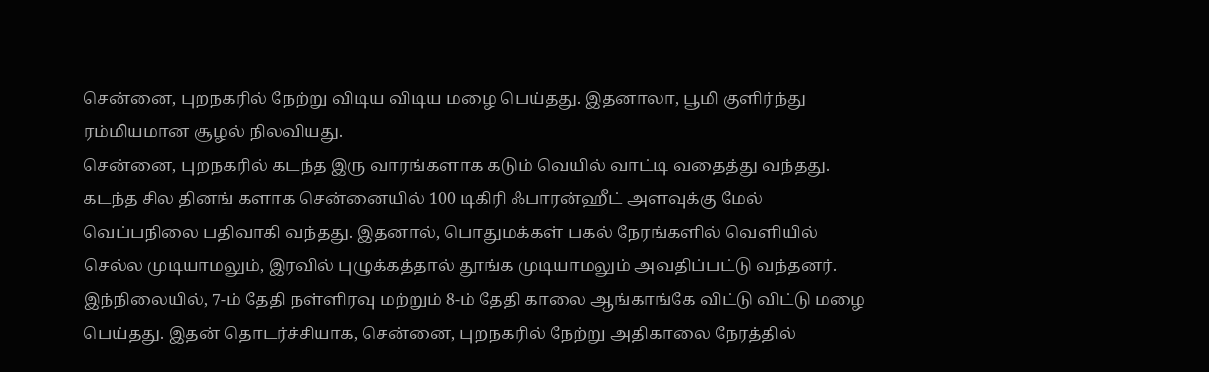சென்னை, புறநகரில் நேற்று விடிய விடிய மழை பெய்தது. இதனாலா, பூமி குளிர்ந்து ரம்மியமான சூழல் நிலவியது.
சென்னை, புறநகரில் கடந்த இரு வாரங்களாக கடும் வெயில் வாட்டி வதைத்து வந்தது. கடந்த சில தினங் களாக சென்னையில் 100 டிகிரி ஃபாரன்ஹீட் அளவுக்கு மேல் வெப்பநிலை பதிவாகி வந்தது. இதனால், பொதுமக்கள் பகல் நேரங்களில் வெளியில் செல்ல முடியாமலும், இரவில் புழுக்கத்தால் தூங்க முடியாமலும் அவதிப்பட்டு வந்தனர்.
இந்நிலையில், 7-ம் தேதி நள்ளிரவு மற்றும் 8-ம் தேதி காலை ஆங்காங்கே விட்டு விட்டு மழை பெய்தது. இதன் தொடர்ச்சியாக, சென்னை, புறநகரில் நேற்று அதிகாலை நேரத்தில்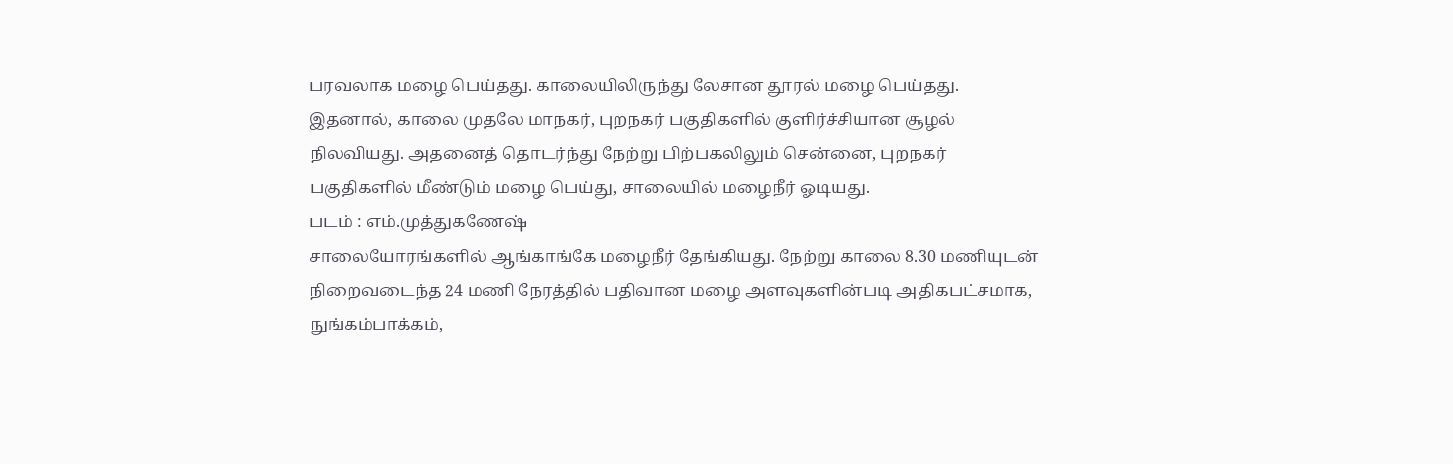பரவலாக மழை பெய்தது. காலையிலிருந்து லேசான தூரல் மழை பெய்தது.
இதனால், காலை முதலே மாநகர், புறநகர் பகுதிகளில் குளிர்ச்சியான சூழல் நிலவியது. அதனைத் தொடர்ந்து நேற்று பிற்பகலிலும் சென்னை, புறநகர் பகுதிகளில் மீண்டும் மழை பெய்து, சாலையில் மழைநீர் ஓடியது.
படம் : எம்.முத்துகணேஷ்
சாலையோரங்களில் ஆங்காங்கே மழைநீர் தேங்கியது. நேற்று காலை 8.30 மணியுடன் நிறைவடைந்த 24 மணி நேரத்தில் பதிவான மழை அளவுகளின்படி அதிகபட்சமாக, நுங்கம்பாக்கம்,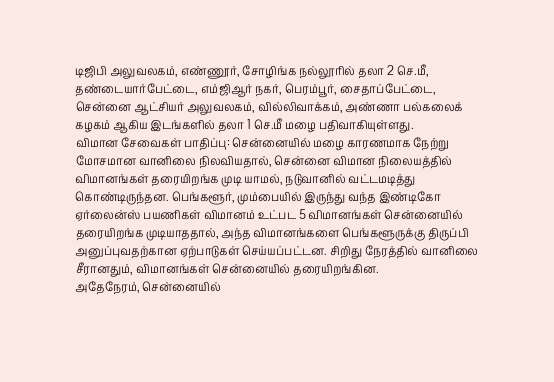டிஜிபி அலுவலகம், எண்ணூர், சோழிங்க நல்லூரில் தலா 2 செ.மீ, தண்டையார்பேட்டை, எம்ஜிஆர் நகர், பெரம்பூர், சைதாப்பேட்டை, சென்னை ஆட்சியர் அலுவலகம், வில்லிவாக்கம், அண்ணா பல்கலைக் கழகம் ஆகிய இடங்களில் தலா 1 செ.மீ மழை பதிவாகியுள்ளது.
விமான சேவைகள் பாதிப்பு: சென்னையில் மழை காரணமாக நேற்று மோசமான வானிலை நிலவியதால், சென்னை விமான நிலையத்தில் விமானங்கள் தரையிறங்க முடி யாமல், நடுவானில் வட்டமடித்து கொண்டிருந்தன. பெங்களூர், மும்பையில் இருந்து வந்த இண்டிகோ ஏர்லைன்ஸ் பயணிகள் விமானம் உட்பட 5 விமானங்கள் சென்னையில் தரையிறங்க முடியாததால், அந்த விமானங்களை பெங்களூருக்கு திருப்பி அனுப்புவதற்கான ஏற்பாடுகள் செய்யப்பட்டன. சிறிது நேரத்தில் வானிலை சீரானதும், விமானங்கள் சென்னையில் தரையிறங்கின.
அதேநேரம், சென்னையில்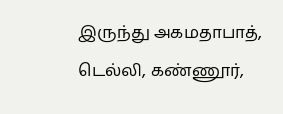இருந்து அகமதாபாத், டெல்லி, கண்ணூர்,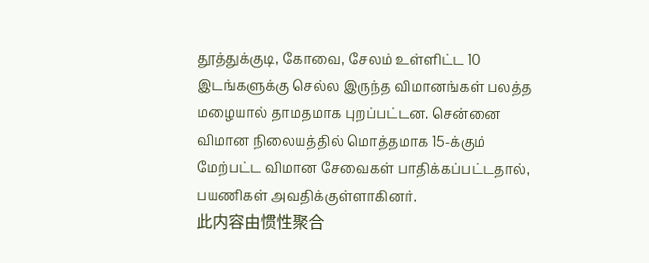தூத்துக்குடி, கோவை, சேலம் உள்ளிட்ட 10 இடங்களுக்கு செல்ல இருந்த விமானங்கள் பலத்த மழையால் தாமதமாக புறப்பட்டன. சென்னை விமான நிலையத்தில் மொத்தமாக 15-க்கும் மேற்பட்ட விமான சேவைகள் பாதிக்கப்பட்டதால், பயணிகள் அவதிக்குள்ளாகினர்.
此内容由惯性聚合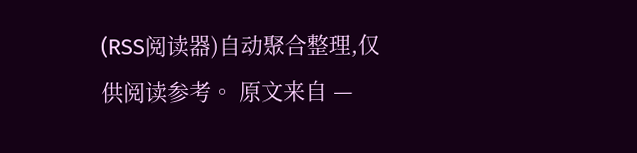(RSS阅读器)自动聚合整理,仅供阅读参考。 原文来自 —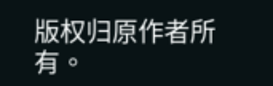版权归原作者所有。